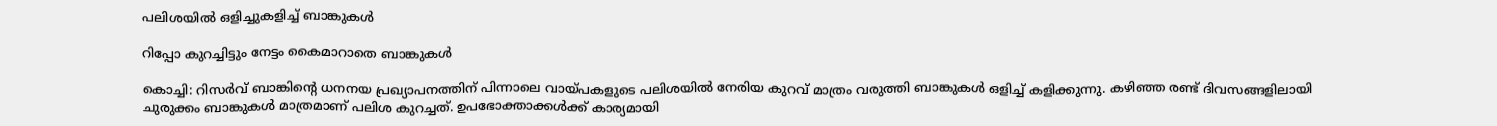പലിശയിൽ ഒളിച്ചുകളിച്ച് ബാങ്കുകൾ

റിപ്പോ കുറച്ചിട്ടും നേട്ടം കൈമാറാതെ ബാങ്കുകൾ

കൊച്ചി: റിസർവ് ബാങ്കിന്റെ ധനനയ പ്രഖ്യാപനത്തിന് പിന്നാലെ വായ്പകളുടെ പലിശയിൽ നേരിയ കുറവ് മാത്രം വരുത്തി ബാങ്കുകൾ ഒളിച്ച് കളിക്കുന്നു. കഴിഞ്ഞ രണ്ട് ദിവസങ്ങളിലായി ചുരുക്കം ബാങ്കുകൾ മാത്രമാണ് പലിശ കുറച്ചത്. ഉപഭോക്താക്കൾക്ക് കാര്യമായി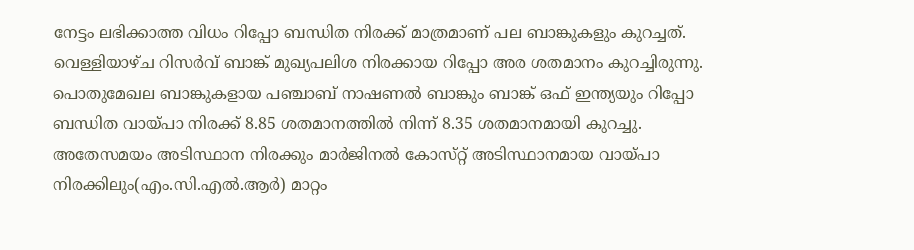നേട്ടം ലഭിക്കാത്ത വിധം റിപ്പോ ബന്ധിത നിരക്ക് മാത്രമാണ് പല ബാങ്കുകളും കുറച്ചത്. വെള്ളിയാഴ്ച റിസർവ് ബാങ്ക് മുഖ്യപലിശ നിരക്കായ റിപ്പോ അര ശതമാനം കുറച്ചിരുന്നു. പൊതുമേഖല ബാങ്കുകളായ പഞ്ചാബ് നാഷണൽ ബാങ്കും ബാങ്ക് ഒഫ് ഇന്ത്യയും റിപ്പോ ബന്ധിത വായ്പാ നിരക്ക് 8.85 ശതമാനത്തിൽ നിന്ന് 8.35 ശതമാനമായി കുറച്ചു. അതേസമയം അടിസ്ഥാന നിരക്കും മാർജിനൽ കോസ്‌റ്റ് അടിസ്ഥാനമായ വായ്പാ നിരക്കിലും(എം.സി.എൽ.ആർ) മാറ്റം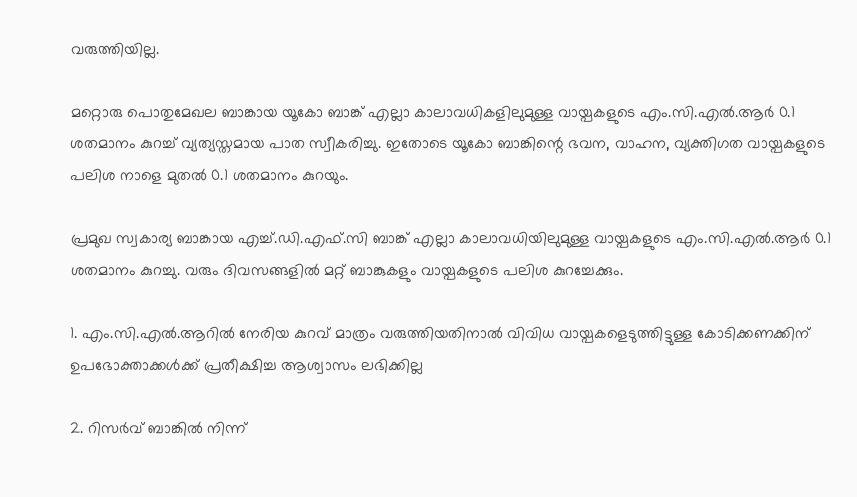വരുത്തിയില്ല.

മറ്റൊരു പൊതുമേഖല ബാങ്കായ യൂകോ ബാങ്ക് എല്ലാ കാലാവധികളിലുമുള്ള വായ്പകളുടെ എം.സി.എൽ.ആർ 0.1 ശതമാനം കുറച്ച് വ്യത്യസ്തമായ പാത സ്വീകരിച്ചു. ഇതോടെ യൂകോ ബാങ്കിന്റെ ഭവന, വാഹന, വ്യക്തിഗത വായ്പകളുടെ പലിശ നാളെ മുതൽ 0.1 ശതമാനം കുറയും.

പ്രമുഖ സ്വകാര്യ ബാങ്കായ എച്ച്.ഡി.എഫ്.സി ബാങ്ക് എല്ലാ കാലാവധിയിലുമുള്ള വായ്പകളുടെ എം.സി.എൽ.ആർ 0.1 ശതമാനം കുറച്ചു. വരും ദിവസങ്ങളിൽ മറ്റ് ബാങ്കുകളും വായ്പകളുടെ പലിശ കുറച്ചേക്കും.

1. എം.സി.എൽ.ആറിൽ നേരിയ കുറവ് മാത്രം വരുത്തിയതിനാൽ വിവിധ വായ്പകളെടുത്തിട്ടുള്ള കോടിക്കണക്കിന് ഉപഭോക്താക്കൾക്ക് പ്രതീക്ഷിച്ച ആശ്വാസം ലഭിക്കില്ല

2. റിസർവ് ബാങ്കിൽ നിന്ന്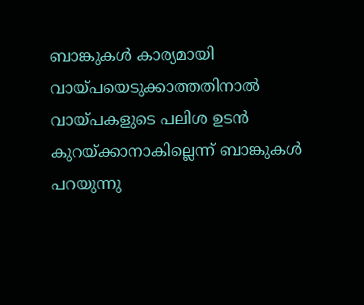ബാങ്കുകൾ കാര്യമായി വായ്പയെടുക്കാത്തതിനാൽ വായ്പകളുടെ പലിശ ഉടൻ കുറയ്ക്കാനാകില്ലെന്ന് ബാങ്കുകൾ പറയുന്നു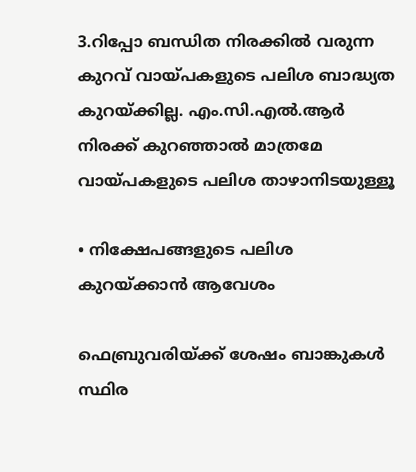3.റിപ്പോ ബന്ധിത നിരക്കിൽ വരുന്ന കുറവ് വായ്പകളുടെ പലിശ ബാദ്ധ്യത കുറയ്ക്കില്ല. എം.സി.എൽ.ആർ നിരക്ക് കുറഞ്ഞാൽ മാത്രമേ വായ്പകളുടെ പലിശ താഴാനിടയുള്ളൂ

• നിക്ഷേപങ്ങളുടെ പലിശ കുറയ്ക്കാൻ ആവേശം

ഫെബ്രുവരിയ്ക്ക് ശേഷം ബാങ്കുകൾ സ്ഥിര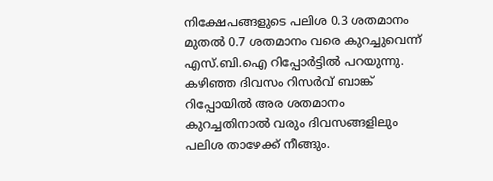നിക്ഷേപങ്ങളുടെ പലിശ 0.3 ശതമാനം മുതൽ 0.7 ശതമാനം വരെ കുറച്ചുവെന്ന് എസ്.ബി.ഐ റിപ്പോർട്ടിൽ പറയുന്നു. കഴിഞ്ഞ ദിവസം റിസർവ് ബാങ്ക് റിപ്പോയിൽ അര ശതമാനം കുറച്ചതിനാൽ വരും ദിവസങ്ങളിലും പലിശ താഴേക്ക് നീങ്ങും.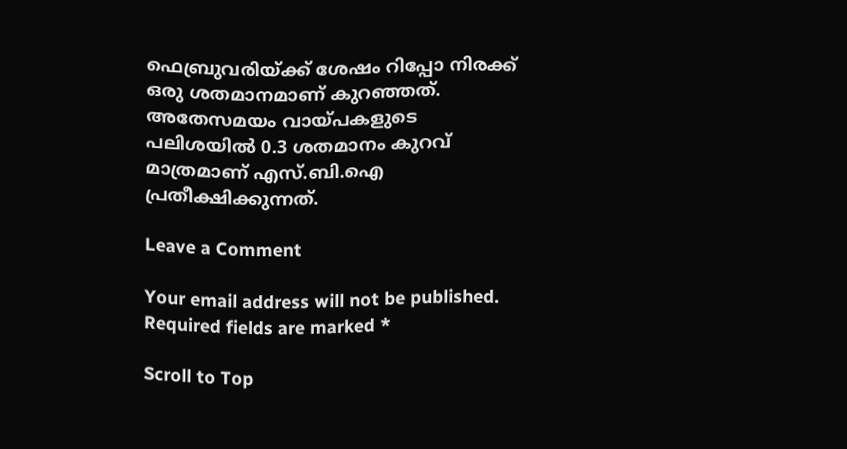ഫെബ്രുവരിയ്ക്ക് ശേഷം റിപ്പോ നിരക്ക് ഒരു ശതമാനമാണ് കുറഞ്ഞത്. അതേസമയം വായ്പകളുടെ പലിശയിൽ 0.3 ശതമാനം കുറവ് മാത്രമാണ് എസ്.ബി.ഐ പ്രതീക്ഷിക്കുന്നത്.

Leave a Comment

Your email address will not be published. Required fields are marked *

Scroll to Top